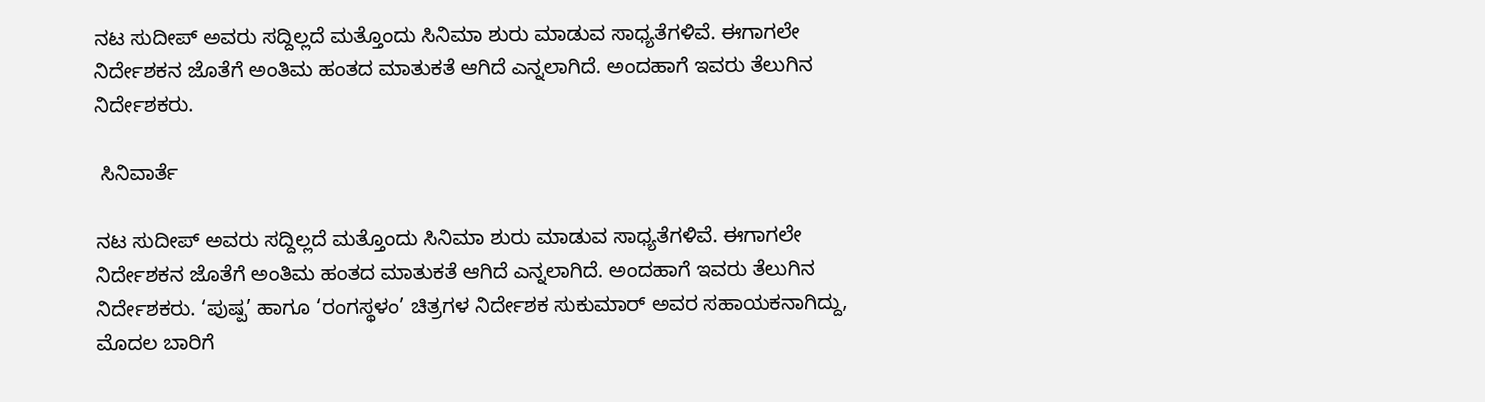ನಟ ಸುದೀಪ್‌ ಅವರು ಸದ್ದಿಲ್ಲದೆ ಮತ್ತೊಂದು ಸಿನಿಮಾ ಶುರು ಮಾಡುವ ಸಾಧ್ಯತೆಗಳಿವೆ. ಈಗಾಗಲೇ ನಿರ್ದೇಶಕನ ಜೊತೆಗೆ ಅಂತಿಮ ಹಂತದ ಮಾತುಕತೆ ಆಗಿದೆ ಎನ್ನಲಾಗಿದೆ. ಅಂದಹಾಗೆ ಇವರು ತೆಲುಗಿನ ನಿರ್ದೇಶಕರು.

 ಸಿನಿವಾರ್ತೆ

ನಟ ಸುದೀಪ್‌ ಅವರು ಸದ್ದಿಲ್ಲದೆ ಮತ್ತೊಂದು ಸಿನಿಮಾ ಶುರು ಮಾಡುವ ಸಾಧ್ಯತೆಗಳಿವೆ. ಈಗಾಗಲೇ ನಿರ್ದೇಶಕನ ಜೊತೆಗೆ ಅಂತಿಮ ಹಂತದ ಮಾತುಕತೆ ಆಗಿದೆ ಎನ್ನಲಾಗಿದೆ. ಅಂದಹಾಗೆ ಇವರು ತೆಲುಗಿನ ನಿರ್ದೇಶಕರು. ‘ಪುಷ್ಪ’ ಹಾಗೂ ‘ರಂಗಸ್ಥಳಂ’ ಚಿತ್ರಗಳ ನಿರ್ದೇಶಕ ಸುಕುಮಾರ್‌ ಅವರ ಸಹಾಯಕನಾಗಿದ್ದು, ಮೊದಲ ಬಾರಿಗೆ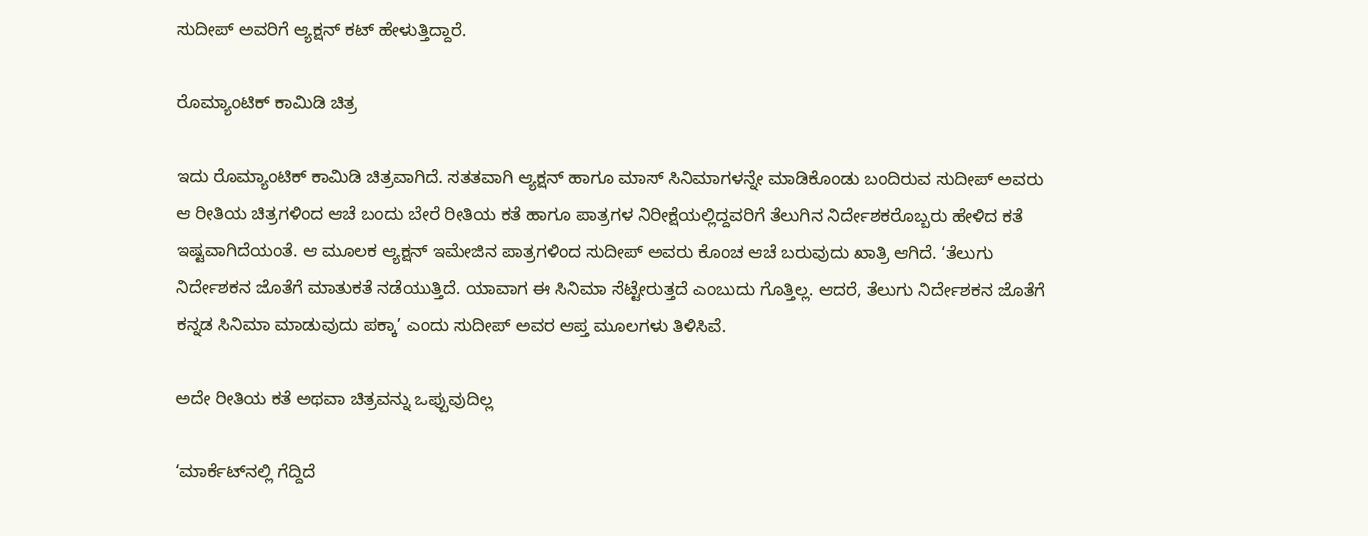ಸುದೀಪ್‌ ಅವರಿಗೆ ಆ್ಯಕ್ಷನ್‌ ಕಟ್‌ ಹೇಳುತ್ತಿದ್ದಾರೆ.

ರೊಮ್ಯಾಂಟಿಕ್‌ ಕಾಮಿಡಿ ಚಿತ್ರ

ಇದು ರೊಮ್ಯಾಂಟಿಕ್‌ ಕಾಮಿಡಿ ಚಿತ್ರವಾಗಿದೆ. ಸತತವಾಗಿ ಆ್ಯಕ್ಷನ್‌ ಹಾಗೂ ಮಾಸ್‌ ಸಿನಿಮಾಗಳನ್ನೇ ಮಾಡಿಕೊಂಡು ಬಂದಿರುವ ಸುದೀಪ್‌ ಅವರು ಆ ರೀತಿಯ ಚಿತ್ರಗಳಿಂದ ಆಚೆ ಬಂದು ಬೇರೆ ರೀತಿಯ ಕತೆ ಹಾಗೂ ಪಾತ್ರಗಳ ನಿರೀಕ್ಷೆಯಲ್ಲಿದ್ದವರಿಗೆ ತೆಲುಗಿನ ನಿರ್ದೇಶಕರೊಬ್ಬರು ಹೇಳಿದ ಕತೆ ಇಷ್ಟವಾಗಿದೆಯಂತೆ. ಆ ಮೂಲಕ ಆ್ಯಕ್ಷನ್‌ ಇಮೇಜಿನ ಪಾತ್ರಗಳಿಂದ ಸುದೀಪ್‌ ಅವರು ಕೊಂಚ ಆಚೆ ಬರುವುದು ಖಾತ್ರಿ ಆಗಿದೆ. ‘ತೆಲುಗು ನಿರ್ದೇಶಕನ ಜೊತೆಗೆ ಮಾತುಕತೆ ನಡೆಯುತ್ತಿದೆ. ಯಾವಾಗ ಈ ಸಿನಿಮಾ ಸೆಟ್ಟೇರುತ್ತದೆ ಎಂಬುದು ಗೊತ್ತಿಲ್ಲ. ಆದರೆ, ತೆಲುಗು ನಿರ್ದೇಶಕನ ಜೊತೆಗೆ ಕನ್ನಡ ಸಿನಿಮಾ ಮಾಡುವುದು ಪಕ್ಕಾ’ ಎಂದು ಸುದೀಪ್‌ ಅವರ ಆಪ್ತ ಮೂಲಗಳು ತಿಳಿಸಿವೆ.

ಅದೇ ರೀತಿಯ ಕತೆ ಅಥವಾ ಚಿತ್ರವನ್ನು ಒಪ್ಪುವುದಿಲ್ಲ

‘ಮಾರ್ಕೆಟ್‌ನಲ್ಲಿ ಗೆದ್ದಿದೆ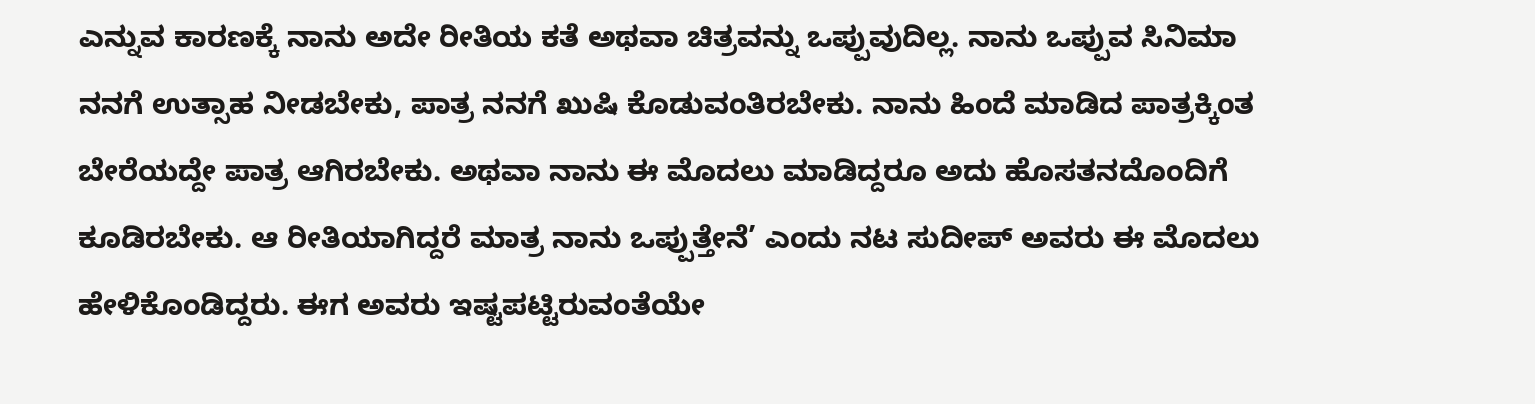ಎನ್ನುವ ಕಾರಣಕ್ಕೆ ನಾನು ಅದೇ ರೀತಿಯ ಕತೆ ಅಥವಾ ಚಿತ್ರವನ್ನು ಒಪ್ಪುವುದಿಲ್ಲ. ನಾನು ಒಪ್ಪುವ ಸಿನಿಮಾ ನನಗೆ ಉತ್ಸಾಹ ನೀಡಬೇಕು, ಪಾತ್ರ ನನಗೆ ಖುಷಿ ಕೊಡುವಂತಿರಬೇಕು. ನಾನು ಹಿಂದೆ ಮಾಡಿದ ಪಾತ್ರಕ್ಕಿಂತ ಬೇರೆಯದ್ದೇ ಪಾತ್ರ ಆಗಿರಬೇಕು. ಅಥವಾ ನಾನು ಈ ಮೊದಲು ಮಾಡಿದ್ದರೂ ಅದು ಹೊಸತನದೊಂದಿಗೆ ಕೂಡಿರಬೇಕು. ಆ ರೀತಿಯಾಗಿದ್ದರೆ ಮಾತ್ರ ನಾನು ಒಪ್ಪುತ್ತೇನೆ’ ಎಂದು ನಟ ಸುದೀಪ್‌ ಅವರು ಈ ಮೊದಲು ಹೇಳಿಕೊಂಡಿದ್ದರು. ಈಗ ಅವರು ಇಷ್ಟಪಟ್ಟಿರುವಂತೆಯೇ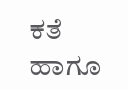ಕತೆ ಹಾಗೂ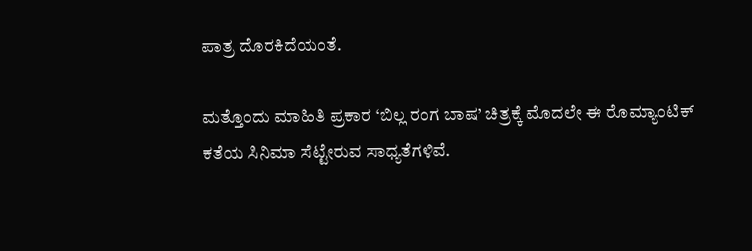ಪಾತ್ರ ದೊರಕಿದೆಯಂತೆ.

ಮತ್ತೊಂದು ಮಾಹಿತಿ ಪ್ರಕಾರ ‘ಬಿಲ್ಲ ರಂಗ ಬಾಷ’ ಚಿತ್ರಕ್ಕೆ ಮೊದಲೇ ಈ ರೊಮ್ಯಾಂಟಿಕ್‌ ಕತೆಯ ಸಿನಿಮಾ ಸೆಟ್ಟೇರುವ ಸಾಧ್ಯತೆಗಳಿವೆ.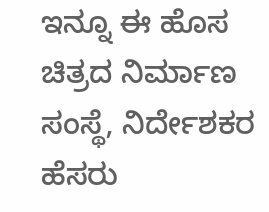ಇನ್ನೂ ಈ ಹೊಸ ಚಿತ್ರದ ನಿರ್ಮಾಣ ಸಂಸ್ಥೆ, ನಿರ್ದೇಶಕರ ಹೆಸರು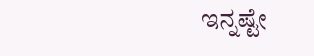ಇನ್ನಷ್ಟೇ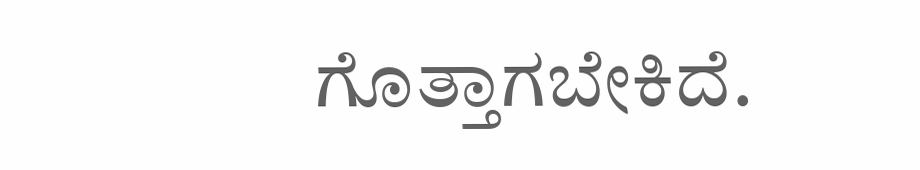ಗೊತ್ತಾಗಬೇಕಿದೆ.